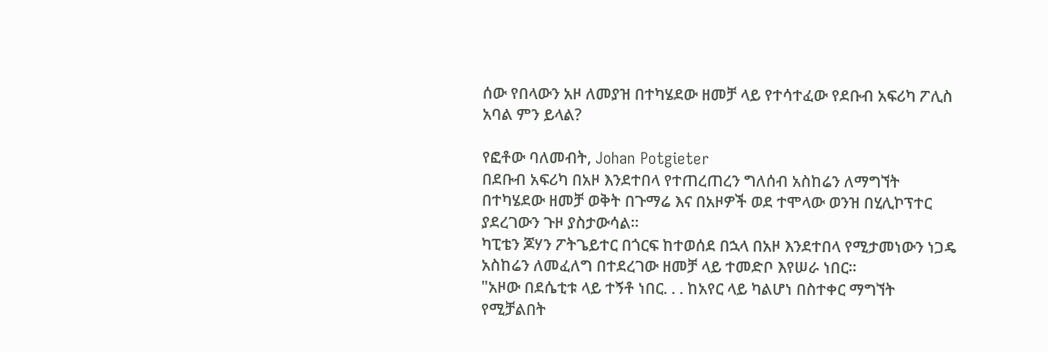ሰው የበላውን አዞ ለመያዝ በተካሄደው ዘመቻ ላይ የተሳተፈው የደቡብ አፍሪካ ፖሊስ አባል ምን ይላል?

የፎቶው ባለመብት, Johan Potgieter
በደቡብ አፍሪካ በአዞ እንደተበላ የተጠረጠረን ግለሰብ አስከሬን ለማግኘት በተካሄደው ዘመቻ ወቅት በጉማሬ እና በአዞዎች ወደ ተሞላው ወንዝ በሂሊኮፕተር ያደረገውን ጉዞ ያስታውሳል።
ካፒቴን ጆሃን ፖትጌይተር በጎርፍ ከተወሰደ በኋላ በአዞ እንደተበላ የሚታመነውን ነጋዴ አስከሬን ለመፈለግ በተደረገው ዘመቻ ላይ ተመድቦ እየሠራ ነበር።
"አዞው በደሴቲቱ ላይ ተኝቶ ነበር. . . ከአየር ላይ ካልሆነ በስተቀር ማግኘት የሚቻልበት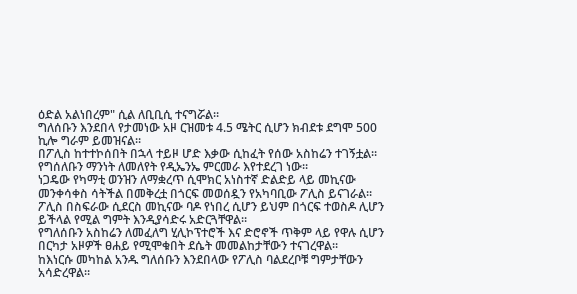ዕድል አልነበረም" ሲል ለቢቢሲ ተናግሯል።
ግለሰቡን እንደበላ የታመነው አዞ ርዝመቱ 4.5 ሜትር ሲሆን ክብደቱ ደግሞ 500 ኪሎ ግራም ይመዝናል።
በፖሊስ ከተተኮሰበት በኋላ ተይዞ ሆድ እቃው ሲከፈት የሰው አስከሬን ተገኝቷል።
የግሰለቡን ማንነት ለመለየት የዲኤንኤ ምርመራ እየተደረገ ነው።
ነጋዴው የካማቲ ወንዝን ለማቋረጥ ሲሞክር አነስተኛ ድልድይ ላይ መኪናው መንቀሳቀስ ሳትችል በመቅረቷ በጎርፍ መወሰዷን የአካባቢው ፖሊስ ይናገራል።
ፖሊስ በስፍራው ሲደርስ መኪናው ባዶ የነበረ ሲሆን ይህም በጎርፍ ተወስዶ ሊሆን ይችላል የሚል ግምት እንዲያሳድሩ አድርጓቸዋል።
የግለሰቡን አስከሬን ለመፈለግ ሂሊኮፕተሮች እና ድሮኖች ጥቅም ላይ የዋሉ ሲሆን በርካታ አዞዎች ፀሐይ የሚሞቁበት ደሴት መመልከታቸውን ተናገረዋል።
ከእነርሱ መካከል አንዱ ግለሰቡን እንደበላው የፖሊስ ባልደረቦቹ ግምታቸውን አሳድረዋል።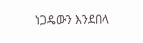ነጋዴውን እንደበላ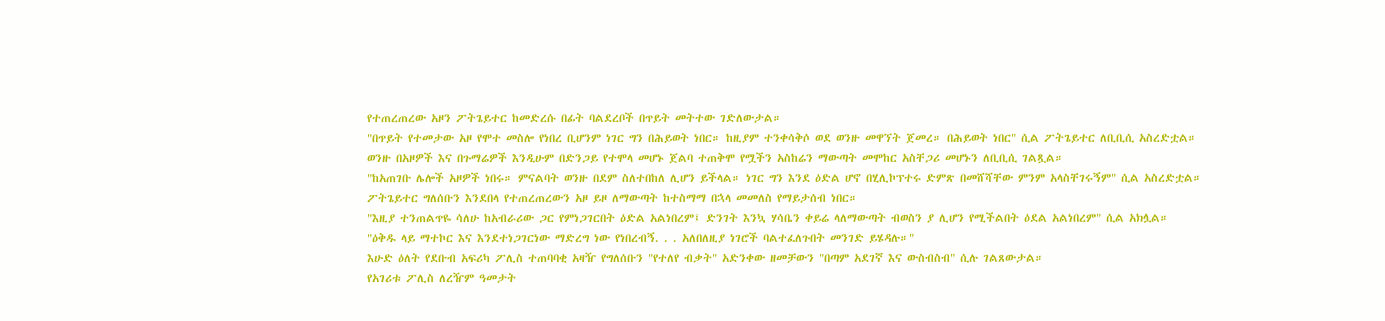የተጠረጠረው አዞን ፖትጌይተር ከመድረሱ በፊት ባልደረቦች በጥይት መትተው ገድለውታል።
"በጥይት የተመታው አዞ የሞተ መስሎ የነበረ ቢሆንም ነገር ግን በሕይወት ነበር። ከዚያም ተንቀሳቅሶ ወደ ወንዙ መዋኘት ጀመረ። በሕይወት ነበር" ሲል ፖትጌይተር ለቢቢሲ አስረድቷል።
ወንዙ በአዞዎች እና በጉማሬዎች እንዲሁም በድንጋይ የተሞላ መሆኑ ጀልባ ተጠቅሞ የሟችን አስከሬን ማውጣት መሞከር አስቸጋሪ መሆኑን ለቢቢሲ ገልጿል።
"ከአጠገቡ ሌሎች አዞዎች ነበሩ። ምናልባት ወንዙ በደም ስለተበከለ ሊሆን ይችላል። ነገር ግን እንደ ዕድል ሆኖ በሂሊኮፕተሩ ድምጽ በመሸሻቸው ምንም አላስቸገሩኝም" ሲል አስረድቷል።
ፖትጌይተር ግለሰቡን እንደበላ የተጠረጠረውን አዞ ይዞ ለማውጣት ከተስማማ በኋላ መመለስ የማይታሰብ ነበር።
"እዚያ ተንጠልጥዬ ሳለሁ ከአብራሪው ጋር የምነጋገርበት ዕድል አልነበረም፤ ድንገት እንኳ ሃሳቤን ቀይሬ ላለማውጣት ብወስን ያ ሊሆን የሚችልበት ዕደል አልነበረም" ሲል አክሏል።
"ዕቅዱ ላይ ማተኮር እና እንደተነጋገርነው ማድረግ ነው የነበረብኝ. . . አለበለዚያ ነገሮች ባልተፈለጉበት መንገድ ይሄዳሉ።"
እሁድ ዕለት የደቡብ አፍሪካ ፖሊስ ተጠባባቂ አዛዥ የግለሰቡን "የተለየ ብቃት" አድንቀው ዘመቻውን "በጣም አደገኛ እና ውስብስብ" ሲሉ ገልጸውታል።
የአገሪቱ ፖሊስ ለረዥም ዓመታት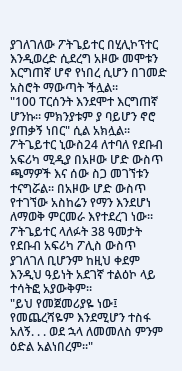ያገለገለው ፖትጌይተር በሂሊኮፕተር እንዲወረድ ሲደረግ አዞው መሞቱን እርግጠኛ ሆኖ የነበረ ሲሆን በገመድ አስሮት ማውጣት ችሏል።
"100 ፐርሰንት እንደሞተ እርግጠኛ ሆንኩ። ምክንያቱም ያ ባይሆን ኖሮ ያጠቃኝ ነበር" ሲል አክሏል።
ፖትጌይተር ኒውስ24 ለተባለ የደቡብ አፍሪካ ሚዲያ በአዞው ሆድ ውስጥ ጫማዎች እና ሰው ስጋ መገኘቱን ተናግሯል። በአዞው ሆድ ውስጥ የተገኘው አስከሬን የማን እንደሆነ ለማወቅ ምርመራ እየተደረገ ነው።
ፖትጌይተር ላለፉት 38 ዓመታት የደቡብ አፍሪካ ፖሊስ ውስጥ ያገለገለ ቢሆንም ከዚህ ቀደም እንዲህ ዓይነት አደገኛ ተልዕኮ ላይ ተሳትፎ አያውቅም።
"ይህ የመጀመሪያዬ ነው፤ የመጨረሻዬም እንደሚሆን ተስፋ አለኝ. . . ወደ ኋላ ለመመለስ ምንም ዕድል አልነበረም።"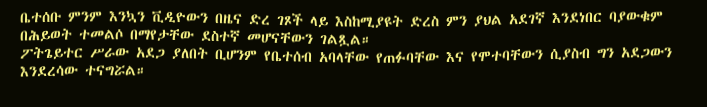ቤተሰቡ ምንም እንኳን ቪዲዮውን በዜና ድረ ገጾች ላይ እስከሚያዩት ድረስ ምን ያህል አደገኛ እንደነበር ባያውቁም በሕይወት ተመልሶ በማየታቸው ደስተኛ መሆናቸውን ገልጿል።
ፖትጌይተር ሥራው አደጋ ያለበት ቢሆንም የቤተሰብ አባላቸው የጠፉባቸው እና የሞተባቸውን ሲያስብ ግን አደጋውን እንደረሳው ተናግሯል።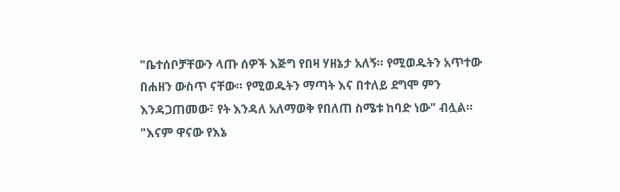"ቤተሰቦቻቸውን ላጡ ሰዎች እጅግ የበዛ ሃዘኔታ አለኝ። የሚወዱትን አጥተው በሐዘን ውስጥ ናቸው። የሚወዱትን ማጣት እና በተለይ ደግሞ ምን እንዳጋጠመው፣ የት እንዳለ አለማወቅ የበለጠ ስሜቱ ከባድ ነው" ብሏል።
"እናም ዋናው የእኔ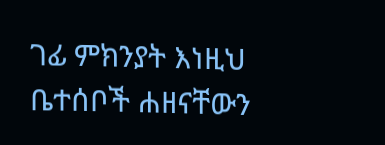ገፊ ምክንያት እነዚህ ቤተሰቦች ሐዘናቸውን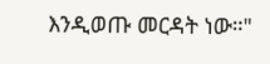እንዲወጡ መርዳት ነው።"